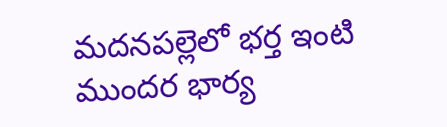మదనపల్లెలో భర్త ఇంటి ముందర భార్య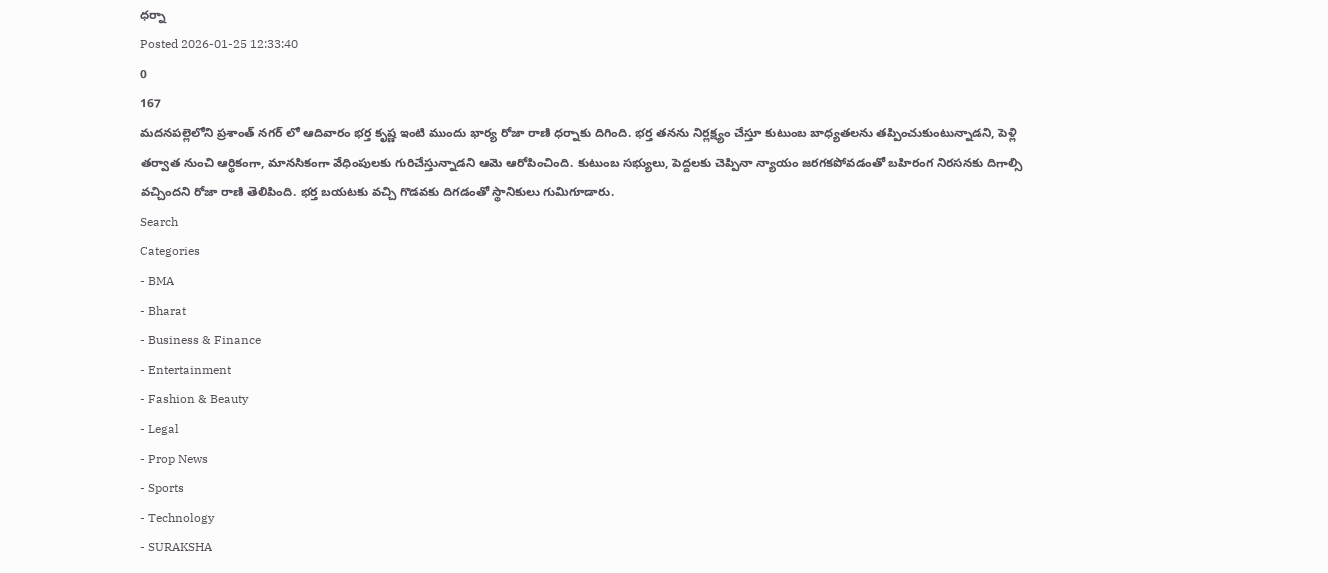ధర్నా
Posted 2026-01-25 12:33:40
0
167
మదనపల్లెలోని ప్రశాంత్ నగర్ లో ఆదివారం భర్త కృష్ణ ఇంటి ముందు భార్య రోజా రాణి ధర్నాకు దిగింది. భర్త తనను నిర్లక్ష్యం చేస్తూ కుటుంబ బాధ్యతలను తప్పించుకుంటున్నాడని, పెళ్లి తర్వాత నుంచి ఆర్థికంగా, మానసికంగా వేధింపులకు గురిచేస్తున్నాడని ఆమె ఆరోపించింది. కుటుంబ సభ్యులు, పెద్దలకు చెప్పినా న్యాయం జరగకపోవడంతో బహిరంగ నిరసనకు దిగాల్సి వచ్చిందని రోజా రాణి తెలిపింది. భర్త బయటకు వచ్చి గొడవకు దిగడంతో స్థానికులు గుమిగూడారు.
Search
Categories
- BMA
- Bharat
- Business & Finance
- Entertainment
- Fashion & Beauty
- Legal
- Prop News
- Sports
- Technology
- SURAKSHA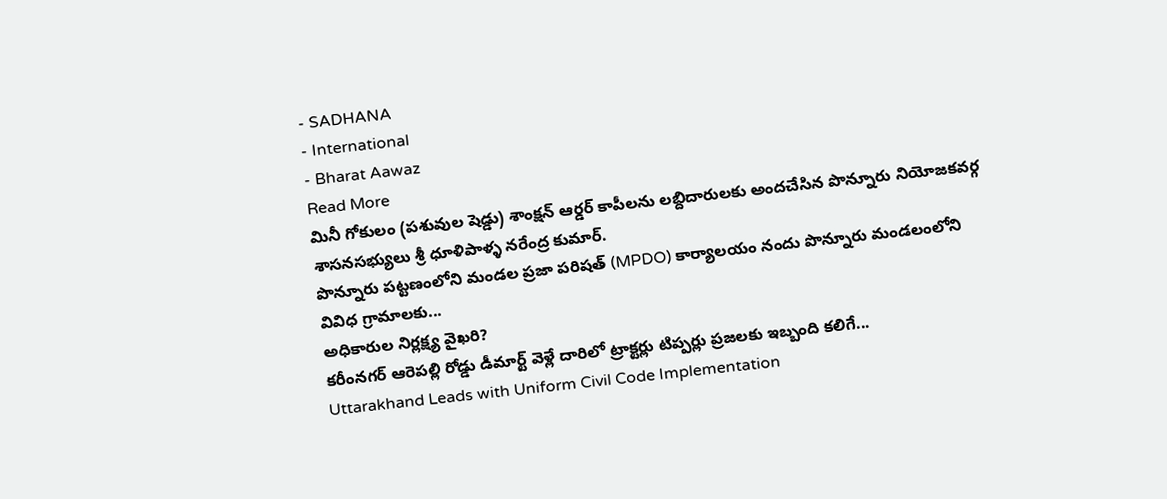- SADHANA
- International
- Bharat Aawaz
Read More
మినీ గోకులం (పశువుల షెడ్డు) శాంక్షన్ ఆర్డర్ కాపీలను లబ్దిదారులకు అందచేసిన పొన్నూరు నియోజకవర్గ శాసనసభ్యులు శ్రీ ధూళిపాళ్ళ నరేంద్ర కుమార్.
పొన్నూరు పట్టణంలోని మండల ప్రజా పరిషత్ (MPDO) కార్యాలయం నందు పొన్నూరు మండలంలోని వివిధ గ్రామాలకు...
అధికారుల నిర్లక్ష్య వైఖరి?
కరీంనగర్ ఆరెపల్లి రోడ్డు డీమార్ట్ వెళ్లే దారిలో ట్రాక్టర్లు టిప్పర్లు ప్రజలకు ఇబ్బంది కలిగే...
Uttarakhand Leads with Uniform Civil Code Implementation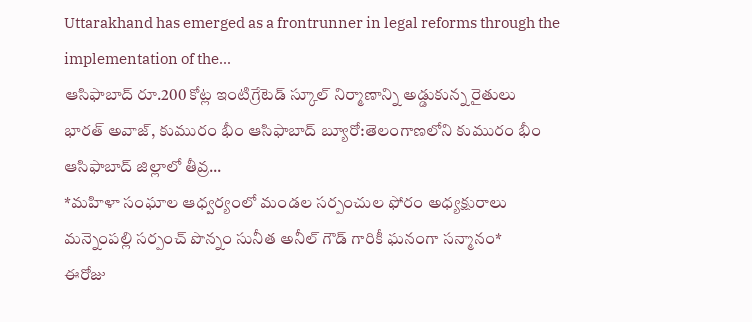Uttarakhand has emerged as a frontrunner in legal reforms through the implementation of the...
ఆసిఫాబాద్ రూ.200 కోట్ల ఇంటిగ్రేటెడ్ స్కూల్ నిర్మాణాన్ని అడ్డుకున్న రైతులు
భారత్ అవాజ్, కుమురం భీం ఆసిఫాబాద్ బ్యూరో:తెలంగాణలోని కుమురం భీం ఆసిఫాబాద్ జిల్లాలో తీవ్ర...
*మహిళా సంఘాల ఆధ్వర్యంలో మండల సర్పంచుల ఫోరం అధ్యక్షురాలు మన్నెంపల్లి సర్పంచ్ పొన్నం సునీత అనీల్ గౌడ్ గారికీ ఘనంగా సన్మానం*
ఈరోజు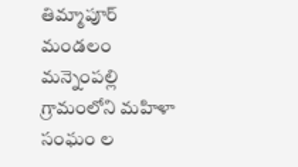తిమ్మాపూర్ మండలం మన్నెంపల్లి గ్రామంలోని మహిళా సంఘం ల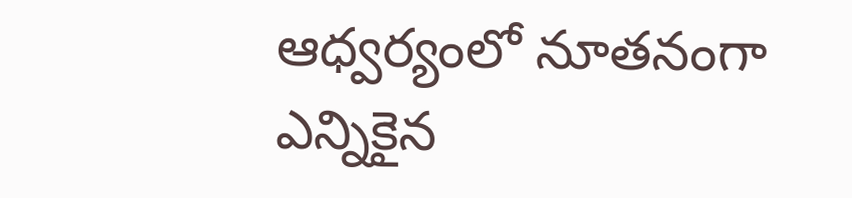ఆధ్వర్యంలో నూతనంగా ఎన్నికైన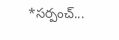*సర్పంచ్...